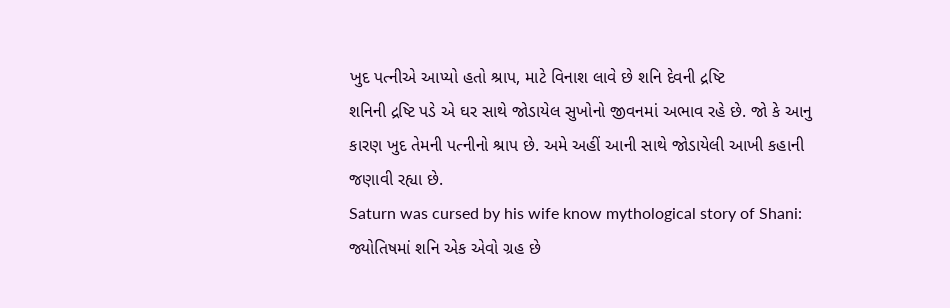ખુદ પત્નીએ આપ્યો હતો શ્રાપ, માટે વિનાશ લાવે છે શનિ દેવની દ્રષ્ટિ
શનિની દ્રષ્ટિ પડે એ ઘર સાથે જોડાયેલ સુખોનો જીવનમાં અભાવ રહે છે. જો કે આનુ કારણ ખુદ તેમની પત્નીનો શ્રાપ છે. અમે અહીં આની સાથે જોડાયેલી આખી કહાની જણાવી રહ્યા છે.
Saturn was cursed by his wife know mythological story of Shani: જ્યોતિષમાં શનિ એક એવો ગ્રહ છે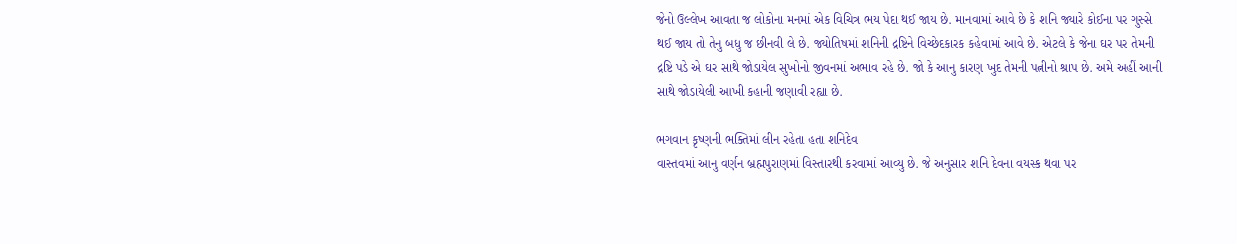જેનો ઉલ્લેખ આવતા જ લોકોના મનમાં એક વિચિત્ર ભય પેદા થઈ જાય છે. માનવામાં આવે છે કે શનિ જ્યારે કોઈના પર ગુસ્સે થઈ જાય તો તેનુ બધુ જ છીનવી લે છે. જ્યોતિષમાં શનિની દ્રષ્ટિને વિચ્છેદકારક કહેવામાં આવે છે. એટલે કે જેના ઘર પર તેમની દ્રષ્ટિ પડે એ ઘર સાથે જોડાયેલ સુખોનો જીવનમાં અભાવ રહે છે. જો કે આનુ કારણ ખુદ તેમની પત્નીનો શ્રાપ છે. અમે અહીં આની સાથે જોડાયેલી આખી કહાની જણાવી રહ્યા છે.

ભગવાન કૃષ્ણની ભક્તિમાં લીન રહેતા હતા શનિદેવ
વાસ્તવમાં આનુ વર્ણન બ્રહ્મપુરાણમાં વિસ્તારથી કરવામાં આવ્યુ છે. જે અનુસાર શનિ દેવના વયસ્ક થવા પર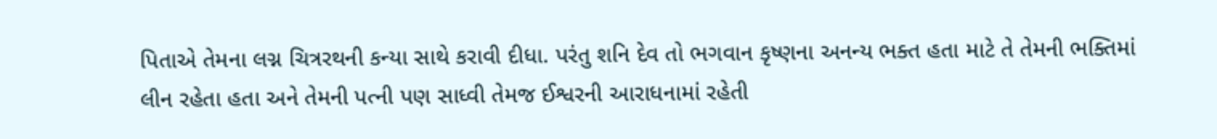પિતાએ તેમના લગ્ન ચિત્રરથની કન્યા સાથે કરાવી દીધા. પરંતુ શનિ દેવ તો ભગવાન કૃષ્ણના અનન્ય ભક્ત હતા માટે તે તેમની ભક્તિમાં લીન રહેતા હતા અને તેમની પત્ની પણ સાધ્વી તેમજ ઈશ્વરની આરાધનામાં રહેતી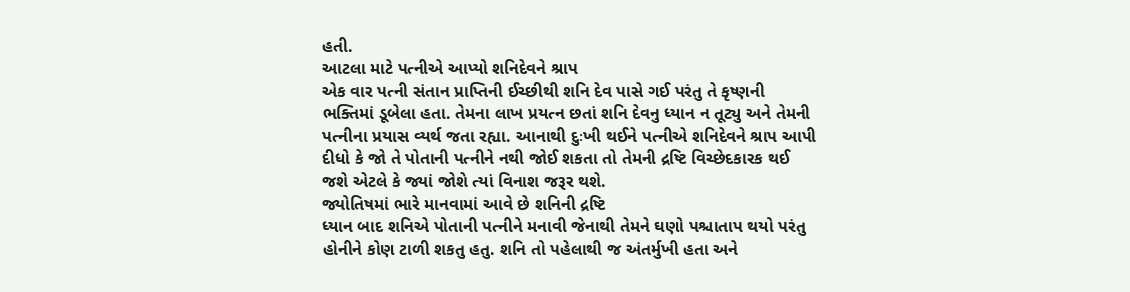હતી.
આટલા માટે પત્નીએ આપ્યો શનિદેવને શ્રાપ
એક વાર પત્ની સંતાન પ્રાપ્તિની ઈચ્છીથી શનિ દેવ પાસે ગઈ પરંતુ તે કૃષ્ણની ભક્તિમાં ડૂબેલા હતા. તેમના લાખ પ્રયત્ન છતાં શનિ દેવનુ ધ્યાન ન તૂટ્યુ અને તેમની પત્નીના પ્રયાસ વ્યર્થ જતા રહ્યા. આનાથી દુઃખી થઈને પત્નીએ શનિદેવને શ્રાપ આપી દીધો કે જો તે પોતાની પત્નીને નથી જોઈ શકતા તો તેમની દ્રષ્ટિ વિચ્છેદકારક થઈ જશે એટલે કે જ્યાં જોશે ત્યાં વિનાશ જરૂર થશે.
જ્યોતિષમાં ભારે માનવામાં આવે છે શનિની દ્રષ્ટિ
ધ્યાન બાદ શનિએ પોતાની પત્નીને મનાવી જેનાથી તેમને ઘણો પશ્ચાતાપ થયો પરંતુ હોનીને કોણ ટાળી શકતુ હતુ. શનિ તો પહેલાથી જ અંતર્મુખી હતા અને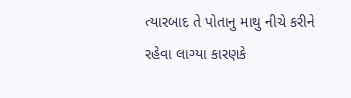ત્યારબાદ તે પોતાનુ માથુ નીચે કરીને રહેવા લાગ્યા કારણકે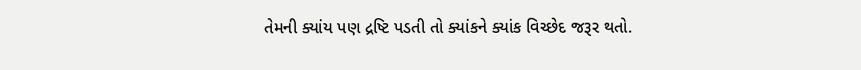તેમની ક્યાંય પણ દ્રષ્ટિ પડતી તો ક્યાંકને ક્યાંક વિચ્છેદ જરૂર થતો.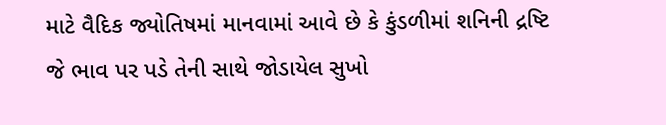માટે વૈદિક જ્યોતિષમાં માનવામાં આવે છે કે કુંડળીમાં શનિની દ્રષ્ટિ જે ભાવ પર પડે તેની સાથે જોડાયેલ સુખો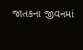જાતકના જીવનમાં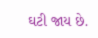ઘટી જાય છે.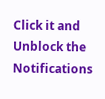Click it and Unblock the Notifications